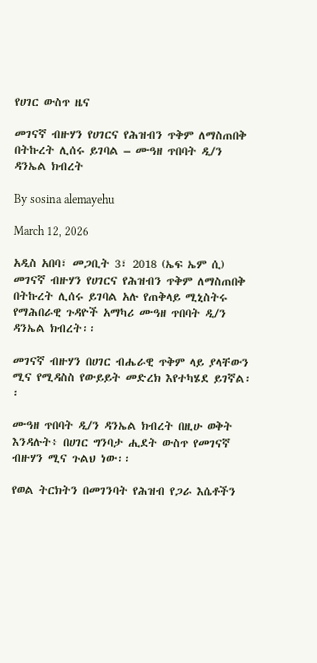የሀገር ውስጥ ዜና

መገናኛ ብዙሃን የሀገርና የሕዝብን ጥቅም ለማስጠበቅ በትኩረት ሊሰሩ ይገባል – ሙዓዘ ጥበባት ዲ/ን ዳንኤል ክብረት

By sosina alemayehu

March 12, 2026

አዲስ አበባ፣ መጋቢት 3፣ 2018 (ኤፍ ኤም ሲ) መገናኛ ብዙሃን የሀገርና የሕዝብን ጥቅም ለማስጠበቅ በትኩረት ሊሰሩ ይገባል አሉ የጠቅላይ ሚኒስትሩ የማሕበራዊ ጉዳዮች አማካሪ ሙዓዘ ጥበባት ዲ/ን ዳንኤል ክብረት፡፡

መገናኛ ብዙሃን በሀገር ብሔራዊ ጥቅም ላይ ያላቸውን ሚና የሚዳስስ የውይይት መድረክ እየተካሄደ ይገኛል፡፡

ሙዓዘ ጥበባት ዲ/ን ዳንኤል ክብረት በዚሁ ወቅት እንዳሉት፥ በሀገር ግንባታ ሒደት ውስጥ የመገናኛ ብዙሃን ሚና ጉልህ ነው፡፡

የወል ትርክትን በመገንባት የሕዝብ የጋራ እሴቶችን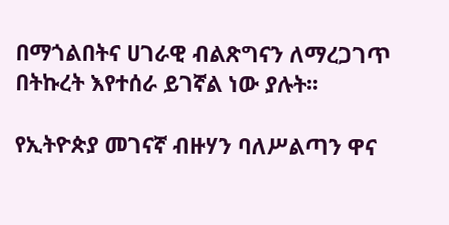በማጎልበትና ሀገራዊ ብልጽግናን ለማረጋገጥ በትኩረት እየተሰራ ይገኛል ነው ያሉት፡፡

የኢትዮጵያ መገናኛ ብዙሃን ባለሥልጣን ዋና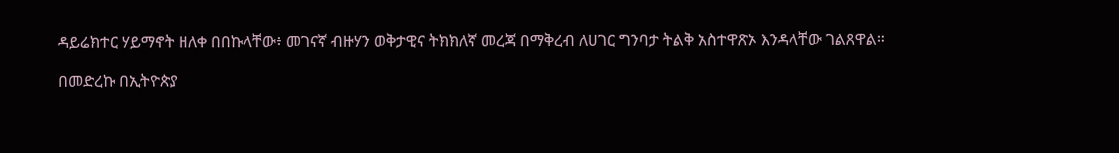ዳይሬክተር ሃይማኖት ዘለቀ በበኩላቸው፥ መገናኛ ብዙሃን ወቅታዊና ትክክለኛ መረጃ በማቅረብ ለሀገር ግንባታ ትልቅ አስተዋጽኦ እንዳላቸው ገልጸዋል።

በመድረኩ በኢትዮጵያ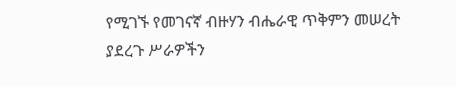የሚገኙ የመገናኛ ብዙሃን ብሔራዊ ጥቅምን መሠረት ያደረጉ ሥራዎችን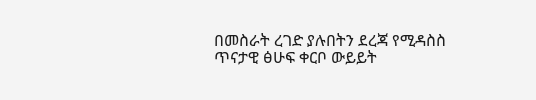በመስራት ረገድ ያሉበትን ደረጃ የሚዳስስ ጥናታዊ ፅሁፍ ቀርቦ ውይይት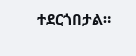ተደርጎበታል።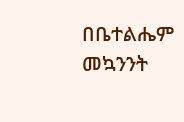በቤተልሔም መኳንንት